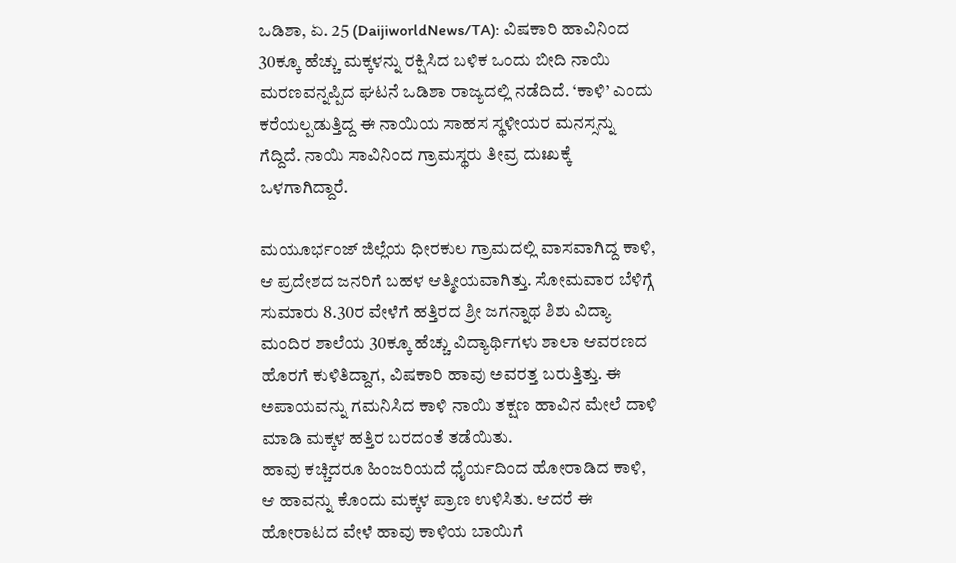ಒಡಿಶಾ, ಏ. 25 (DaijiworldNews/TA): ವಿಷಕಾರಿ ಹಾವಿನಿಂದ 30ಕ್ಕೂ ಹೆಚ್ಚು ಮಕ್ಕಳನ್ನು ರಕ್ಷಿಸಿದ ಬಳಿಕ ಒಂದು ಬೀದಿ ನಾಯಿ ಮರಣವನ್ನಪ್ಪಿದ ಘಟನೆ ಒಡಿಶಾ ರಾಜ್ಯದಲ್ಲಿ ನಡೆದಿದೆ. ‘ಕಾಳಿ’ ಎಂದು ಕರೆಯಲ್ಪಡುತ್ತಿದ್ದ ಈ ನಾಯಿಯ ಸಾಹಸ ಸ್ಥಳೀಯರ ಮನಸ್ಸನ್ನು ಗೆದ್ದಿದೆ. ನಾಯಿ ಸಾವಿನಿಂದ ಗ್ರಾಮಸ್ಥರು ತೀವ್ರ ದುಃಖಕ್ಕೆ ಒಳಗಾಗಿದ್ದಾರೆ.

ಮಯೂರ್ಭಂಜ್ ಜಿಲ್ಲೆಯ ಧೀರಕುಲ ಗ್ರಾಮದಲ್ಲಿ ವಾಸವಾಗಿದ್ದ ಕಾಳಿ, ಆ ಪ್ರದೇಶದ ಜನರಿಗೆ ಬಹಳ ಆತ್ಮೀಯವಾಗಿತ್ತು. ಸೋಮವಾರ ಬೆಳಿಗ್ಗೆ ಸುಮಾರು 8.30ರ ವೇಳೆಗೆ ಹತ್ತಿರದ ಶ್ರೀ ಜಗನ್ನಾಥ ಶಿಶು ವಿದ್ಯಾ ಮಂದಿರ ಶಾಲೆಯ 30ಕ್ಕೂ ಹೆಚ್ಚು ವಿದ್ಯಾರ್ಥಿಗಳು ಶಾಲಾ ಆವರಣದ ಹೊರಗೆ ಕುಳಿತಿದ್ದಾಗ, ವಿಷಕಾರಿ ಹಾವು ಅವರತ್ತ ಬರುತ್ತಿತ್ತು. ಈ ಅಪಾಯವನ್ನು ಗಮನಿಸಿದ ಕಾಳಿ ನಾಯಿ ತಕ್ಷಣ ಹಾವಿನ ಮೇಲೆ ದಾಳಿ ಮಾಡಿ ಮಕ್ಕಳ ಹತ್ತಿರ ಬರದಂತೆ ತಡೆಯಿತು.
ಹಾವು ಕಚ್ಚಿದರೂ ಹಿಂಜರಿಯದೆ ಧೈರ್ಯದಿಂದ ಹೋರಾಡಿದ ಕಾಳಿ, ಆ ಹಾವನ್ನು ಕೊಂದು ಮಕ್ಕಳ ಪ್ರಾಣ ಉಳಿಸಿತು. ಆದರೆ ಈ ಹೋರಾಟದ ವೇಳೆ ಹಾವು ಕಾಳಿಯ ಬಾಯಿಗೆ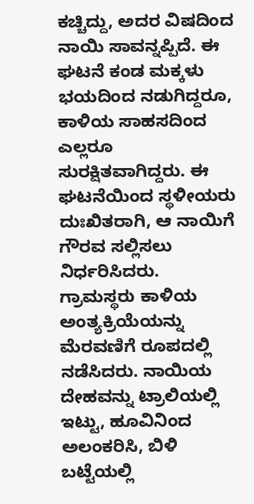ಕಚ್ಚಿದ್ದು, ಅದರ ವಿಷದಿಂದ ನಾಯಿ ಸಾವನ್ನಪ್ಪಿದೆ. ಈ ಘಟನೆ ಕಂಡ ಮಕ್ಕಳು ಭಯದಿಂದ ನಡುಗಿದ್ದರೂ, ಕಾಳಿಯ ಸಾಹಸದಿಂದ ಎಲ್ಲರೂ ಸುರಕ್ಷಿತವಾಗಿದ್ದರು. ಈ ಘಟನೆಯಿಂದ ಸ್ಥಳೀಯರು ದುಃಖಿತರಾಗಿ, ಆ ನಾಯಿಗೆ ಗೌರವ ಸಲ್ಲಿಸಲು ನಿರ್ಧರಿಸಿದರು.
ಗ್ರಾಮಸ್ಥರು ಕಾಳಿಯ ಅಂತ್ಯಕ್ರಿಯೆಯನ್ನು ಮೆರವಣಿಗೆ ರೂಪದಲ್ಲಿ ನಡೆಸಿದರು. ನಾಯಿಯ ದೇಹವನ್ನು ಟ್ರಾಲಿಯಲ್ಲಿ ಇಟ್ಟು, ಹೂವಿನಿಂದ ಅಲಂಕರಿಸಿ, ಬಿಳಿ ಬಟ್ಟೆಯಲ್ಲಿ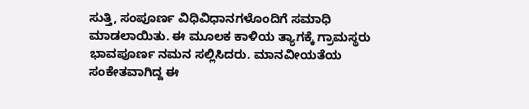ಸುತ್ತಿ, ಸಂಪೂರ್ಣ ವಿಧಿವಿಧಾನಗಳೊಂದಿಗೆ ಸಮಾಧಿ ಮಾಡಲಾಯಿತು. ಈ ಮೂಲಕ ಕಾಳಿಯ ತ್ಯಾಗಕ್ಕೆ ಗ್ರಾಮಸ್ಥರು ಭಾವಪೂರ್ಣ ನಮನ ಸಲ್ಲಿಸಿದರು. ಮಾನವೀಯತೆಯ ಸಂಕೇತವಾಗಿದ್ದ ಈ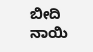ಬೀದಿ ನಾಯಿ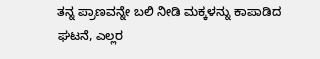ತನ್ನ ಪ್ರಾಣವನ್ನೇ ಬಲಿ ನೀಡಿ ಮಕ್ಕಳನ್ನು ಕಾಪಾಡಿದ ಘಟನೆ, ಎಲ್ಲರ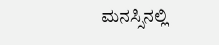ಮನಸ್ಸಿನಲ್ಲಿ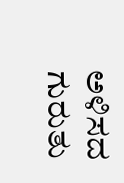ಅಳಿಸದ ಗುರುತು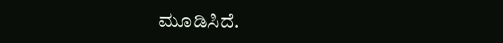ಮೂಡಿಸಿದೆ.